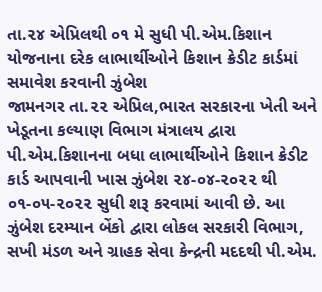તા.૨૪ એપ્રિલથી ૦૧ મે સુધી પી.એમ.કિશાન યોજનાના દરેક લાભાર્થીઓને કિશાન ક્રેડીટ કાર્ડમાં સમાવેશ કરવાની ઝુંબેશ
જામનગર તા.૨૨ એપ્રિલ,ભારત સરકારના ખેતી અને ખેડૂતના કલ્યાણ વિભાગ મંત્રાલય દ્વારા પી.એમ.કિશાનના બધા લાભાર્થીઓને કિશાન ક્રેડીટ કાર્ડ આપવાની ખાસ ઝુંબેશ ૨૪-૦૪-૨૦૨૨ થી ૦૧-૦૫-૨૦૨૨ સુધી શરૂ કરવામાં આવી છે. આ ઝુંબેશ દરમ્યાન બેંકો દ્વારા લોકલ સરકારી વિભાગ, સખી મંડળ અને ગ્રાહક સેવા કેન્દ્રની મદદથી પી.એમ.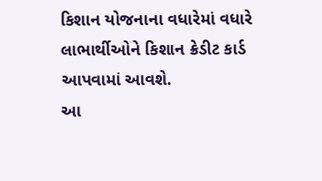કિશાન યોજનાના વધારેમાં વધારે લાભાર્થીઓને કિશાન ક્રેડીટ કાર્ડ આપવામાં આવશે.
આ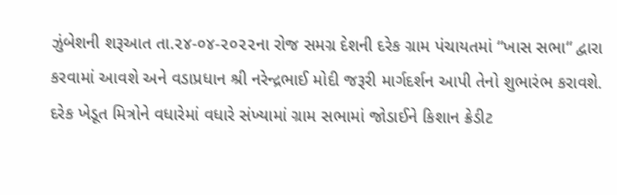ઝુંબેશની શરૂઆત તા.૨૪-૦૪-૨૦૨૨ના રોજ સમગ્ર દેશની દરેક ગ્રામ પંચાયતમાં “ખાસ સભા“ દ્વારા કરવામાં આવશે અને વડાપ્રધાન શ્રી નરેન્દ્રભાઈ મોદી જરૂરી માર્ગદર્શન આપી તેનો શુભારંભ કરાવશે. દરેક ખેડૂત મિત્રોને વધારેમાં વધારે સંખ્યામાં ગ્રામ સભામાં જોડાઈને કિશાન ક્રેડીટ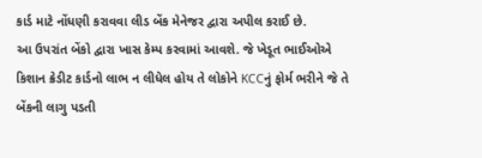કાર્ડ માટે નોંધણી કરાવવા લીડ બેંક મેનેજર દ્વારા અપીલ કરાઈ છે.
આ ઉપરાંત બેંકો દ્વારા ખાસ કેમ્પ કરવામાં આવશે. જે ખેડૂત ભાઈઓએ કિશાન ક્રેડીટ કાર્ડનો લાભ ન લીધેલ હોય તે લોકોને KCCનું ફોર્મ ભરીને જે તે બેંકની લાગુ પડતી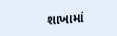શાખામાં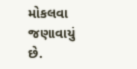મોકલવા જણાવાયું છે.